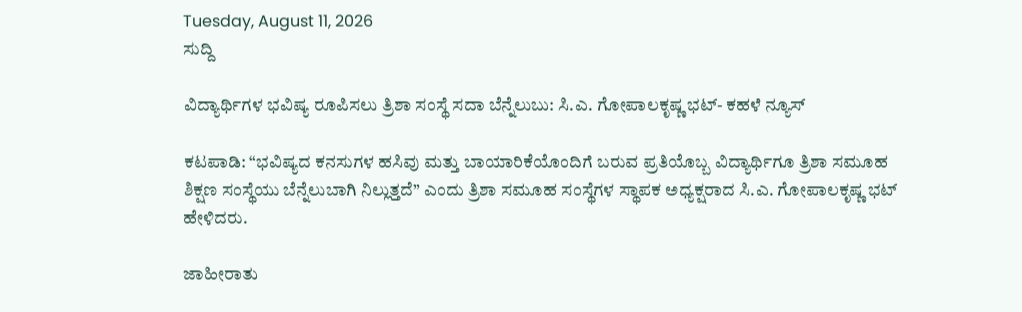Tuesday, August 11, 2026
ಸುದ್ದಿ

ವಿದ್ಯಾರ್ಥಿಗಳ ಭವಿಷ್ಯ ರೂಪಿಸಲು ತ್ರಿಶಾ ಸಂಸ್ಥೆ ಸದಾ ಬೆನ್ನೆಲುಬು: ಸಿ.ಎ. ಗೋಪಾಲಕೃಷ್ಣ ಭಟ್- ಕಹಳೆ ನ್ಯೂಸ್

ಕಟಪಾಡಿ: “ಭವಿಷ್ಯದ ಕನಸುಗಳ ಹಸಿವು ಮತ್ತು ಬಾಯಾರಿಕೆಯೊಂದಿಗೆ ಬರುವ ಪ್ರತಿಯೊಬ್ಬ ವಿದ್ಯಾರ್ಥಿಗೂ ತ್ರಿಶಾ ಸಮೂಹ ಶಿಕ್ಷಣ ಸಂಸ್ಥೆಯು ಬೆನ್ನೆಲುಬಾಗಿ ನಿಲ್ಲುತ್ತದೆ” ಎಂದು ತ್ರಿಶಾ ಸಮೂಹ ಸಂಸ್ಥೆಗಳ ಸ್ಥಾಪಕ ಅಧ್ಯಕ್ಷರಾದ ಸಿ.ಎ. ಗೋಪಾಲಕೃಷ್ಣ ಭಟ್ ಹೇಳಿದರು.

ಜಾಹೀರಾತು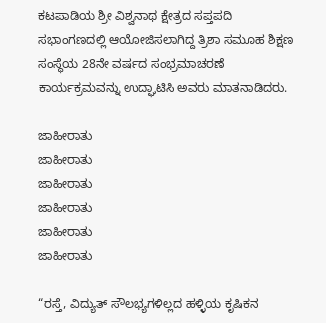ಕಟಪಾಡಿಯ ಶ್ರೀ ವಿಶ್ವನಾಥ ಕ್ಷೇತ್ರದ ಸಪ್ತಪದಿ ಸಭಾಂಗಣದಲ್ಲಿ ಆಯೋಜಿಸಲಾಗಿದ್ದ ತ್ರಿಶಾ ಸಮೂಹ ಶಿಕ್ಷಣ ಸಂಸ್ಥೆಯ 28ನೇ ವರ್ಷದ ಸಂಭ್ರಮಾಚರಣೆ ಕಾರ್ಯಕ್ರಮವನ್ನು ಉದ್ಘಾಟಿಸಿ ಅವರು ಮಾತನಾಡಿದರು.

ಜಾಹೀರಾತು
ಜಾಹೀರಾತು
ಜಾಹೀರಾತು
ಜಾಹೀರಾತು
ಜಾಹೀರಾತು
ಜಾಹೀರಾತು

“ರಸ್ತೆ, ವಿದ್ಯುತ್ ಸೌಲಭ್ಯಗಳಿಲ್ಲದ ಹಳ್ಳಿಯ ಕೃಷಿಕನ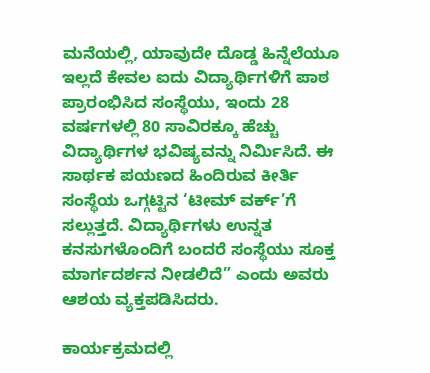ಮನೆಯಲ್ಲಿ, ಯಾವುದೇ ದೊಡ್ಡ ಹಿನ್ನೆಲೆಯೂ ಇಲ್ಲದೆ ಕೇವಲ ಐದು ವಿದ್ಯಾರ್ಥಿಗಳಿಗೆ ಪಾಠ ಪ್ರಾರಂಭಿಸಿದ ಸಂಸ್ಥೆಯು, ಇಂದು 28 ವರ್ಷಗಳಲ್ಲಿ 80 ಸಾವಿರಕ್ಕೂ ಹೆಚ್ಚು ವಿದ್ಯಾರ್ಥಿಗಳ ಭವಿಷ್ಯವನ್ನು ನಿರ್ಮಿಸಿದೆ. ಈ ಸಾರ್ಥಕ ಪಯಣದ ಹಿಂದಿರುವ ಕೀರ್ತಿ ಸಂಸ್ಥೆಯ ಒಗ್ಗಟ್ಟಿನ ‘ಟೀಮ್ ವರ್ಕ್’ಗೆ ಸಲ್ಲುತ್ತದೆ. ವಿದ್ಯಾರ್ಥಿಗಳು ಉನ್ನತ ಕನಸುಗಳೊಂದಿಗೆ ಬಂದರೆ ಸಂಸ್ಥೆಯು ಸೂಕ್ತ ಮಾರ್ಗದರ್ಶನ ನೀಡಲಿದೆ” ಎಂದು ಅವರು ಆಶಯ ವ್ಯಕ್ತಪಡಿಸಿದರು.

ಕಾರ್ಯಕ್ರಮದಲ್ಲಿ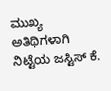ಮುಖ್ಯ ಅತಿಥಿಗಳಾಗಿ ನಿಟ್ಟೆಯ ಜಸ್ಟಿಸ್ ಕೆ.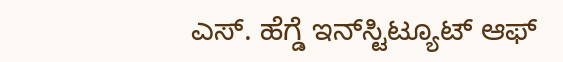ಎಸ್. ಹೆಗ್ಡೆ ಇನ್‌ಸ್ಟಿಟ್ಯೂಟ್ ಆಫ್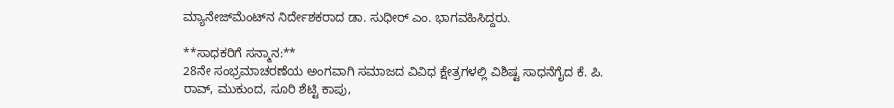ಮ್ಯಾನೇಜ್‌ಮೆಂಟ್‌ನ ನಿರ್ದೇಶಕರಾದ ಡಾ. ಸುಧೀರ್ ಎಂ. ಭಾಗವಹಿಸಿದ್ದರು.

**ಸಾಧಕರಿಗೆ ಸನ್ಮಾನ:**
28ನೇ ಸಂಭ್ರಮಾಚರಣೆಯ ಅಂಗವಾಗಿ ಸಮಾಜದ ವಿವಿಧ ಕ್ಷೇತ್ರಗಳಲ್ಲಿ ವಿಶಿಷ್ಟ ಸಾಧನೆಗೈದ ಕೆ. ಪಿ. ರಾವ್, ಮುಕುಂದ, ಸೂರಿ ಶೆಟ್ಟಿ ಕಾಪು,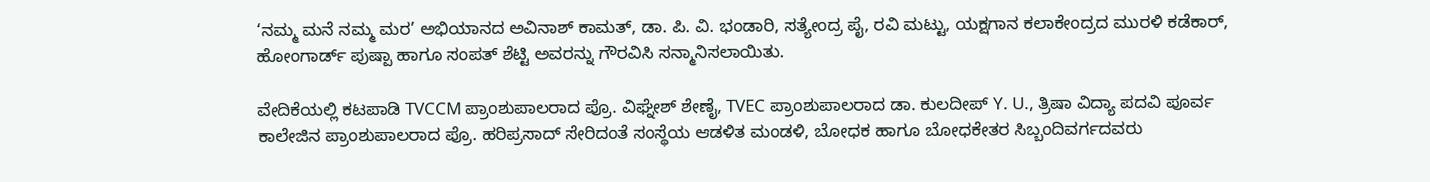‘ನಮ್ಮ ಮನೆ ನಮ್ಮ ಮರ’ ಅಭಿಯಾನದ ಅವಿನಾಶ್ ಕಾಮತ್, ಡಾ. ಪಿ. ವಿ. ಭಂಡಾರಿ, ಸತ್ಯೇಂದ್ರ ಪೈ, ರವಿ ಮಟ್ಟು, ಯಕ್ಷಗಾನ ಕಲಾಕೇಂದ್ರದ ಮುರಳಿ ಕಡೆಕಾರ್, ಹೋಂಗಾರ್ಡ್ ಪುಷ್ಪಾ ಹಾಗೂ ಸಂಪತ್ ಶೆಟ್ಟಿ ಅವರನ್ನು ಗೌರವಿಸಿ ಸನ್ಮಾನಿಸಲಾಯಿತು.

ವೇದಿಕೆಯಲ್ಲಿ ಕಟಪಾಡಿ TVCCM ಪ್ರಾಂಶುಪಾಲರಾದ ಪ್ರೊ. ವಿಘ್ನೇಶ್ ಶೇಣೈ, TVEC ಪ್ರಾಂಶುಪಾಲರಾದ ಡಾ. ಕುಲದೀಪ್ Y. U., ತ್ರಿಷಾ ವಿದ್ಯಾ ಪದವಿ ಪೂರ್ವ ಕಾಲೇಜಿನ ಪ್ರಾಂಶುಪಾಲರಾದ ಪ್ರೊ. ಹರಿಪ್ರಸಾದ್ ಸೇರಿದಂತೆ ಸಂಸ್ಥೆಯ ಆಡಳಿತ ಮಂಡಳಿ, ಬೋಧಕ ಹಾಗೂ ಬೋಧಕೇತರ ಸಿಬ್ಬಂದಿವರ್ಗದವರು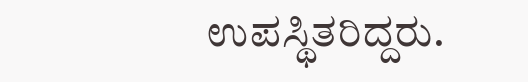ಉಪಸ್ಥಿತರಿದ್ದರು.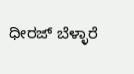ಧೀರಜ್ ಬೆಳ್ಳಾರೆ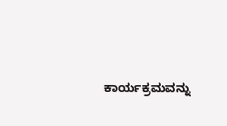ಕಾರ್ಯಕ್ರಮವನ್ನು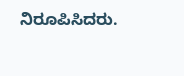ನಿರೂಪಿಸಿದರು.